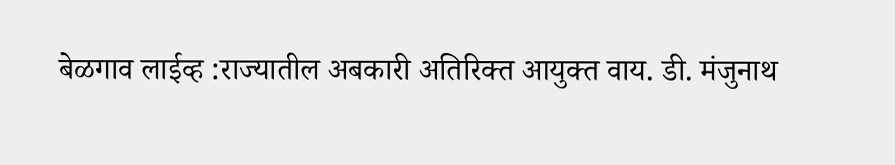बेळगाव लाईव्ह :राज्यातील अबकारी अतिरिक्त आयुक्त वाय. डी. मंजुनाथ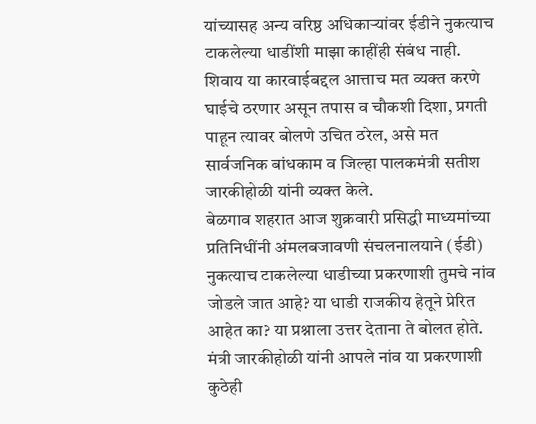यांच्यासह अन्य वरिष्ठ अधिकाऱ्यांवर ईडीने नुकत्याच टाकलेल्या धाडींशी माझा काहींही संबंध नाही. शिवाय या कारवाईबद्दल आत्ताच मत व्यक्त करणे घाईचे ठरणार असून तपास व चौकशी दिशा, प्रगती पाहून त्यावर बोलणे उचित ठरेल, असे मत सार्वजनिक बांधकाम व जिल्हा पालकमंत्री सतीश जारकीहोळी यांनी व्यक्त केले.
बेळगाव शहरात आज शुक्रवारी प्रसिद्धी माध्यमांच्या प्रतिनिधींनी अंमलबजावणी संचलनालयाने (ईडी) नुकत्याच टाकलेल्या धाडीच्या प्रकरणाशी तुमचे नांव जोडले जात आहे? या धाडी राजकीय हेतूने प्रेरित आहेत का? या प्रश्नाला उत्तर देताना ते बोलत होते. मंत्री जारकीहोळी यांनी आपले नांव या प्रकरणाशी कुठेही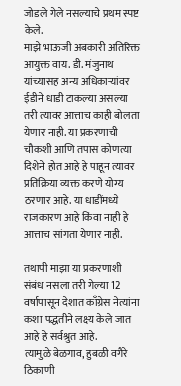जोडले गेले नसल्याचे प्रथम स्पष्ट केले.
माझे भाऊजी अबकारी अतिरिक्त आयुक्त वाय. डी. मंजुनाथ यांच्यासह अन्य अधिकाऱ्यांवर ईडीने धाडी टाकल्या असल्या तरी त्यावर आत्ताच काही बोलता येणार नाही. या प्रकरणाची चौकशी आणि तपास कोणत्या दिशेने होत आहे हे पाहून त्यावर प्रतिक्रिया व्यक्त करणे योग्य ठरणार आहे. या धाडींमध्ये राजकारण आहे किंवा नाही हे आत्ताच सांगता येणार नाही.

तथापी माझा या प्रकरणाशी संबंध नसला तरी गेल्या 12 वर्षापासून देशात काँग्रेस नेत्यांना कशा पद्धतीने लक्ष्य केले जात आहे हे सर्वश्रुत आहे.
त्यामुळे बेळगाव, हुबळी वगैरे ठिकाणी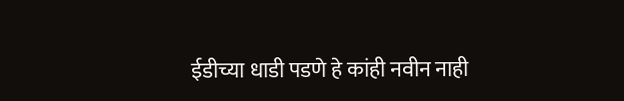ईडीच्या धाडी पडणे हे कांही नवीन नाही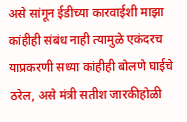असे सांगून ईडीच्या कारवाईशी माझा कांहीही संबंध नाही त्यामुळे एकंदरच याप्रकरणी सध्या कांहीही बोलणे घाईचे ठरेल, असे मंत्री सतीश जारकीहोळी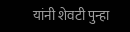यांनी शेवटी पुन्हा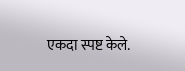एकदा स्पष्ट केले.